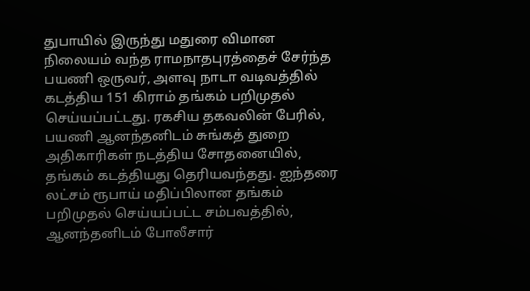துபாயில் இருந்து மதுரை விமான நிலையம் வந்த ராமநாதபுரத்தைச் சேர்ந்த பயணி ஒருவர், அளவு நாடா வடிவத்தில் கடத்திய 151 கிராம் தங்கம் பறிமுதல் செய்யப்பட்டது. ரகசிய தகவலின் பேரில், பயணி ஆனந்தனிடம் சுங்கத் துறை அதிகாரிகள் நடத்திய சோதனையில், தங்கம் கடத்தியது தெரியவந்தது. ஐந்தரை லட்சம் ரூபாய் மதிப்பிலான தங்கம் பறிமுதல் செய்யப்பட்ட சம்பவத்தில், ஆனந்தனிடம் போலீசார்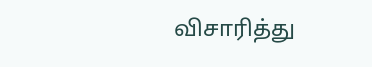விசாரித்து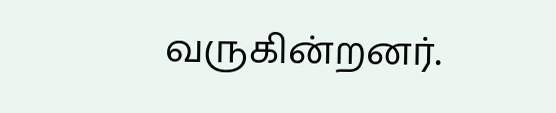வருகின்றனர்.